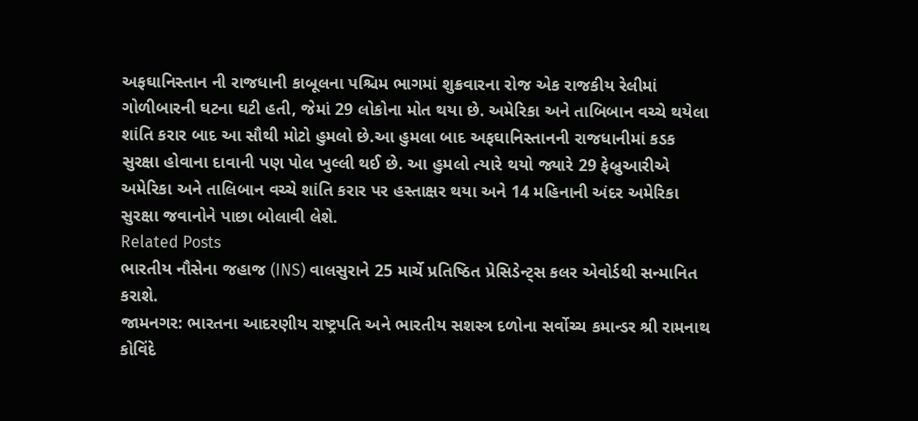અફઘાનિસ્તાન ની રાજધાની કાબૂલના પશ્ચિમ ભાગમાં શુક્રવારના રોજ એક રાજકીય રેલીમાં ગોળીબારની ઘટના ઘટી હતી, જેમાં 29 લોકોના મોત થયા છે. અમેરિકા અને તાબિબાન વચ્ચે થયેલા શાંતિ કરાર બાદ આ સૌથી મોટો હુમલો છે.આ હુમલા બાદ અફઘાનિસ્તાનની રાજધાનીમાં કડક સુરક્ષા હોવાના દાવાની પણ પોલ ખુલ્લી થઈ છે. આ હુમલો ત્યારે થયો જ્યારે 29 ફેબ્રુઆરીએ અમેરિકા અને તાલિબાન વચ્ચે શાંતિ કરાર પર હસ્તાક્ષર થયા અને 14 મહિનાની અંદર અમેરિકા સુરક્ષા જવાનોને પાછા બોલાવી લેશે.
Related Posts
ભારતીય નૌસેના જહાજ (INS) વાલસુરાને 25 માર્ચે પ્રતિષ્ઠિત પ્રેસિડેન્ટ્સ કલર એવોર્ડથી સન્માનિત કરાશે.
જામનગર: ભારતના આદરણીય રાષ્ટ્રપતિ અને ભારતીય સશસ્ત્ર દળોના સર્વોચ્ચ કમાન્ડર શ્રી રામનાથ કોવિંદે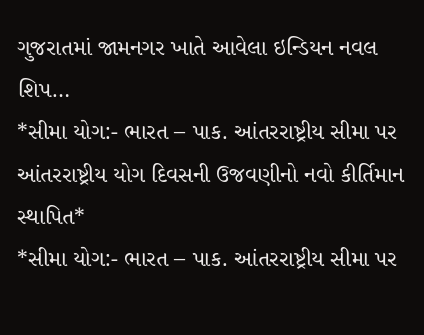ગુજરાતમાં જામનગર ખાતે આવેલા ઇન્ડિયન નવલ શિપ…
*સીમા યોગ:- ભારત – પાક. આંતરરાષ્ટ્રીય સીમા પર આંતરરાષ્ટ્રીય યોગ દિવસની ઉજવણીનો નવો કીર્તિમાન સ્થાપિત*
*સીમા યોગ:- ભારત – પાક. આંતરરાષ્ટ્રીય સીમા પર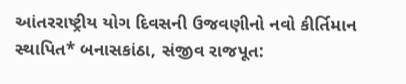આંતરરાષ્ટ્રીય યોગ દિવસની ઉજવણીનો નવો કીર્તિમાન સ્થાપિત* બનાસકાંઠા, સંજીવ રાજપૂત: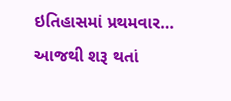ઇતિહાસમાં પ્રથમવાર…
આજથી શરૂ થતાં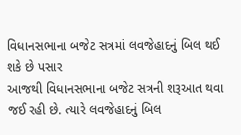વિધાનસભાના બજેટ સત્રમાં લવજેહાદનું બિલ થઈ શકે છે પસાર
આજથી વિધાનસભાના બજેટ સત્રની શરૂઆત થવા જઈ રહી છે. ત્યારે લવજેહાદનું બિલ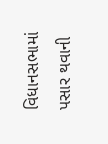વિધાનસભામાં પસાર થવાની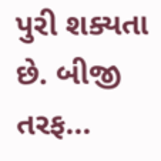પુરી શક્યતા છે. બીજી તરફ…